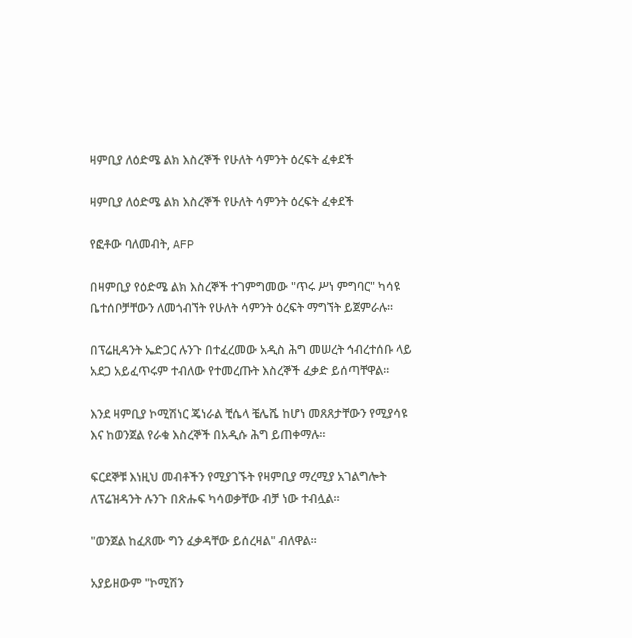ዛምቢያ ለዕድሜ ልክ እስረኞች የሁለት ሳምንት ዕረፍት ፈቀደች

ዛምቢያ ለዕድሜ ልክ እስረኞች የሁለት ሳምንት ዕረፍት ፈቀደች

የፎቶው ባለመብት, AFP

በዛምቢያ የዕድሜ ልክ እስረኞች ተገምግመው "ጥሩ ሥነ ምግባር" ካሳዩ ቤተሰቦቻቸውን ለመጎብኘት የሁለት ሳምንት ዕረፍት ማግኘት ይጀምራሉ፡፡

በፕሬዚዳንት ኤድጋር ሉንጉ በተፈረመው አዲስ ሕግ መሠረት ኅብረተሰቡ ላይ አደጋ አይፈጥሩም ተብለው የተመረጡት እስረኞች ፈቃድ ይሰጣቸዋል፡፡

እንደ ዛምቢያ ኮሚሽነር ጄነራል ቺሴላ ቼሌሼ ከሆነ መጸጸታቸውን የሚያሳዩ እና ከወንጀል የራቁ እስረኞች በአዲሱ ሕግ ይጠቀማሉ።

ፍርደኞቹ እነዚህ መብቶችን የሚያገኙት የዛምቢያ ማረሚያ አገልግሎት ለፕሬዝዳንት ሉንጉ በጽሑፍ ካሳወቃቸው ብቻ ነው ተብሏል።

"ወንጀል ከፈጸሙ ግን ፈቃዳቸው ይሰረዛል" ብለዋል፡፡

አያይዘውም "ኮሚሽን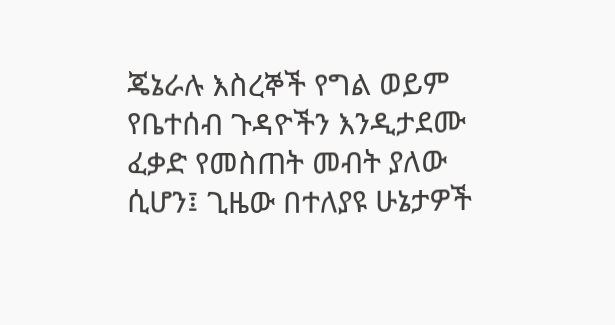ጄኔራሉ እስረኞች የግል ወይም የቤተሰብ ጉዳዮችን እንዲታደሙ ፈቃድ የመስጠት መብት ያለው ሲሆን፤ ጊዜው በተለያዩ ሁኔታዎች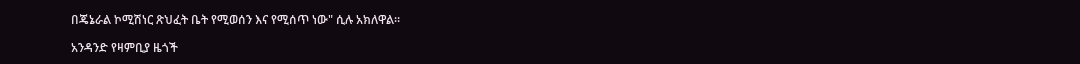በጄኔራል ኮሚሽነር ጽህፈት ቤት የሚወሰን እና የሚሰጥ ነው" ሲሉ አክለዋል።

አንዳንድ የዛምቢያ ዜጎች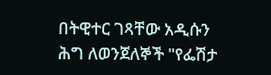በትዊተር ገጻቸው አዲሱን ሕግ ለወንጀለኞች "የፌሽታ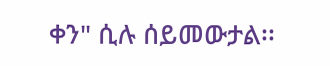ቀን" ሲሉ ሰይመውታል፡፡